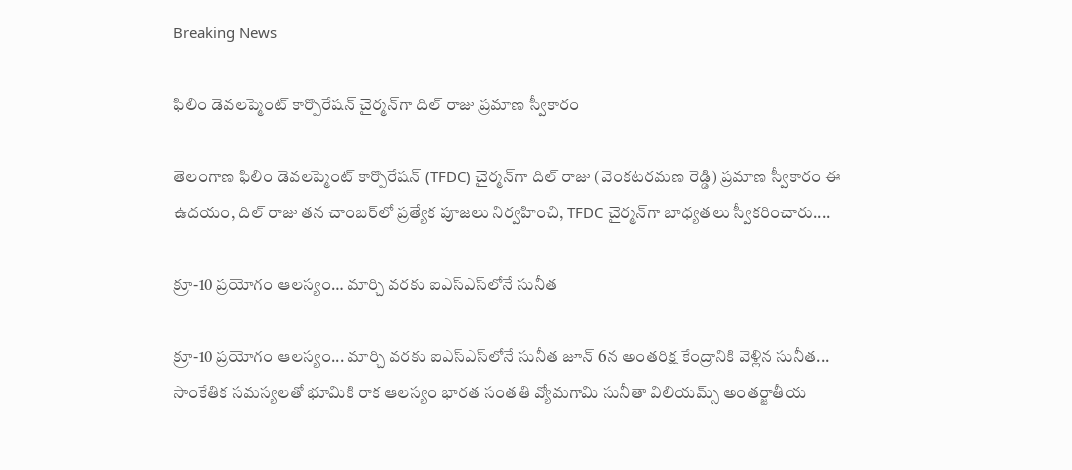Breaking News

ఫిలిం డెవలప్మెంట్ కార్పొరేషన్ చైర్మన్‌గా దిల్ రాజు ప్రమాణ స్వీకారం

తెలంగాణ ఫిలిం డెవలప్మెంట్ కార్పొరేషన్ (TFDC) చైర్మన్‌గా దిల్ రాజు (వెంకటరమణ రెడ్డి) ప్రమాణ స్వీకారం ఈ ఉదయం, దిల్ రాజు తన చాంబర్‌లో ప్రత్యేక పూజలు నిర్వహించి, TFDC చైర్మన్‌గా బాధ్యతలు స్వీకరించారు....

క్రూ-10 ప్రయోగం ఆలస్యం… మార్చి వరకు ఐఎస్ఎస్‌లోనే సునీత

క్రూ-10 ప్రయోగం ఆలస్యం... మార్చి వరకు ఐఎస్ఎస్‌లోనే సునీత జూన్ 6న అంతరిక్ష కేంద్రానికి వెళ్లిన సునీత... సాంకేతిక సమస్యలతో భూమికి రాక ఆలస్యం భారత సంతతి వ్యోమగామి సునీతా విలియమ్స్ అంతర్జాతీయ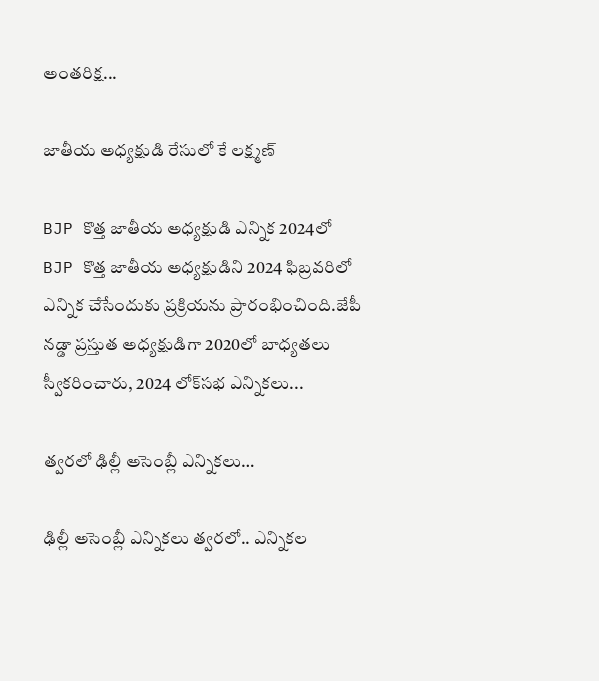అంతరిక్ష...

జాతీయ అధ్యక్షుడి రేసులో కే లక్ష్మణ్

BJP కొత్త జాతీయ అధ్యక్షుడి ఎన్నిక 2024లో BJP కొత్త జాతీయ అధ్యక్షుడిని 2024 ఫిబ్రవరిలో ఎన్నిక చేసేందుకు ప్రక్రియను ప్రారంభించింది.జేపీ నడ్డా ప్రస్తుత అధ్యక్షుడిగా 2020లో బాధ్యతలు స్వీకరించారు, 2024 లోక్‌సభ ఎన్నికలు...

త్వరలో ఢిల్లీ అసెంబ్లీ ఎన్నికలు…

ఢిల్లీ అసెంబ్లీ ఎన్నికలు త్వరలో.. ఎన్నికల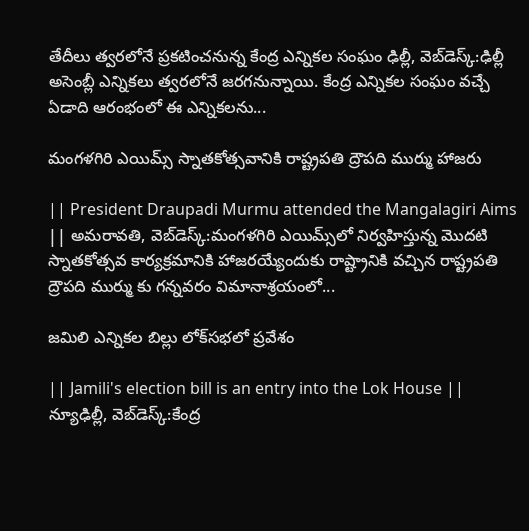తేదీలు త్వరలోనే ప్రకటించనున్న కేంద్ర ఎన్నికల సంఘం ఢిల్లీ, వెబ్‌డెస్క్:ఢిల్లీ అసెంబ్లీ ఎన్నికలు త్వరలోనే జరగనున్నాయి. కేంద్ర ఎన్నికల సంఘం వచ్చే ఏడాది ఆరంభంలో ఈ ఎన్నికలను...

మంగళగిరి ఎయిమ్స్‌ స్నాతకోత్సవానికి రాష్ట్రపతి ద్రౌపది ముర్ము హాజరు

|| President Draupadi Murmu attended the Mangalagiri Aims || అమరావతి, వెబ్‌డెస్క్‌:మంగళగిరి ఎయిమ్స్‌లో నిర్వహిస్తున్న మొదటి స్నాతకోత్సవ కార్యక్రమానికి హాజరయ్యేందుకు రాష్ట్రానికి వచ్చిన రాష్ట్రపతి ద్రౌపది ముర్ము కు గన్నవరం విమానాశ్రయంలో...

జమిలి ఎన్నికల బిల్లు లోక్‌సభలో ప్రవేశం

|| Jamili's election bill is an entry into the Lok House || న్యూఢిల్లీ, వెబ్‌డెస్క్‌:కేంద్ర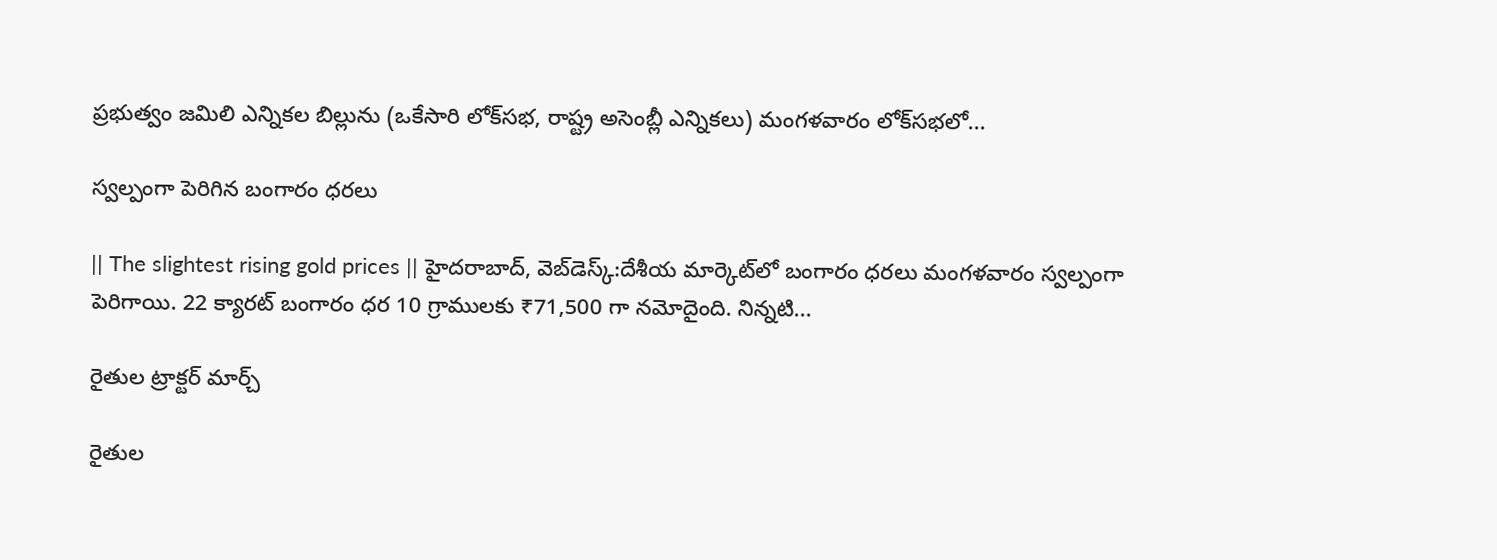ప్రభుత్వం జమిలి ఎన్నికల బిల్లును (ఒకేసారి లోక్‌సభ, రాష్ట్ర అసెంబ్లీ ఎన్నికలు) మంగళవారం లోక్‌సభలో...

స్వల్పంగా పెరిగిన బంగారం ధరలు

|| The slightest rising gold prices || హైదరాబాద్, వెబ్‌డెస్క్‌:దేశీయ మార్కెట్‌లో బంగారం ధరలు మంగళవారం స్వల్పంగా పెరిగాయి. 22 క్యారట్ బంగారం ధర 10 గ్రాములకు ₹71,500 గా నమోదైంది. నిన్నటి...

రైతుల ట్రాక్టర్‌ మార్చ్‌

రైతుల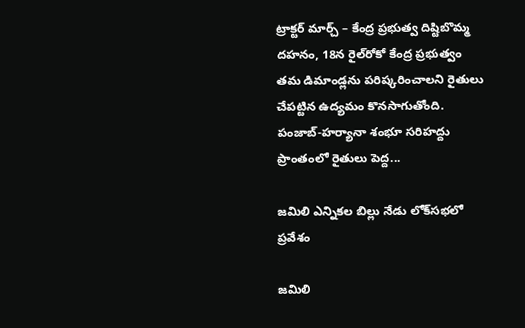ట్రాక్టర్‌ మార్చ్‌ – కేంద్ర ప్రభుత్వ దిష్టిబొమ్మ దహనం, 18న రైల్‌రోకో కేంద్ర ప్రభుత్వం తమ డిమాండ్లను పరిష్కరించాలని రైతులు చేపట్టిన ఉద్యమం కొనసాగుతోంది. పంజాబ్-హర్యానా శంభూ సరిహద్దు ప్రాంతంలో రైతులు పెద్ద...

జమిలి ఎన్నికల బిల్లు నేడు లోక్‌సభలో ప్రవేశం

జమిలి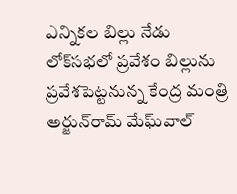ఎన్నికల బిల్లు నేడు లోక్‌సభలో ప్రవేశం బిల్లును ప్రవేశపెట్టనున్న కేంద్ర మంత్రి అర్జున్‌రామ్ మేఘ్‌వాల్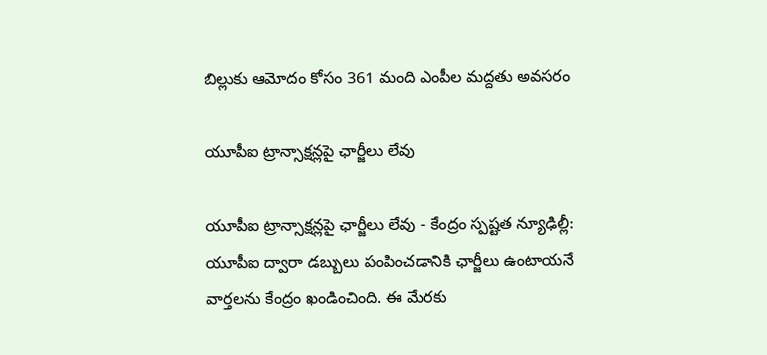బిల్లుకు ఆమోదం కోసం 361 మంది ఎంపీల మద్దతు అవసరం

యూపీఐ ట్రాన్సాక్షన్లపై ఛార్జీలు లేవు

యూపీఐ ట్రాన్సాక్షన్లపై ఛార్జీలు లేవు - కేంద్రం స్పష్టత న్యూఢిల్లీ: యూపీఐ ద్వారా డబ్బులు పంపించడానికి ఛార్జీలు ఉంటాయనే వార్తలను కేంద్రం ఖండించింది. ఈ మేరకు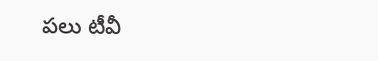పలు టీవీ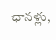ఛానళ్లు,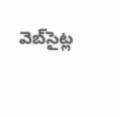వెబ్‌సైట్ల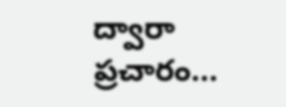ద్వారా ప్రచారం...